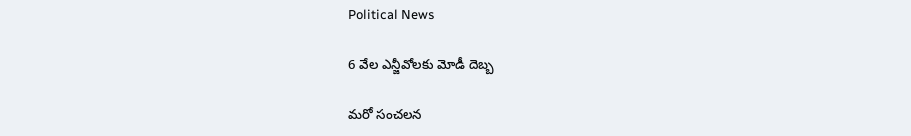Political News

6 వేల ఎన్జీవోలకు మోడీ దెబ్బ

మరో సంచలన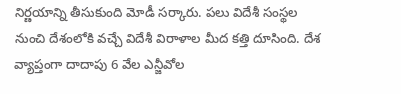నిర్ణయాన్ని తీసుకుంది మోడీ సర్కారు. పలు విదేశీ సంస్థల నుంచి దేశంలోకి వచ్చే విదేశీ విరాళాల మీద కత్తి దూసింది. దేశ వ్యాప్తంగా దాదాపు 6 వేల ఎన్జీవోల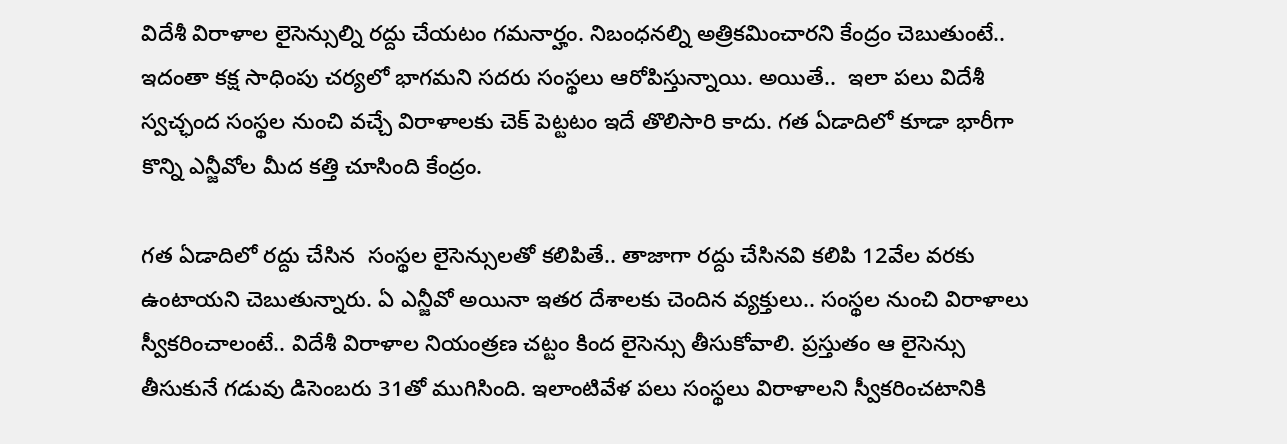విదేశీ విరాళాల లైసెన్సుల్ని రద్దు చేయటం గమనార్హం. నిబంధనల్ని అత్రికమించారని కేంద్రం చెబుతుంటే.. ఇదంతా కక్ష సాధింపు చర్యలో భాగమని సదరు సంస్థలు ఆరోపిస్తున్నాయి. అయితే..  ఇలా పలు విదేశీ స్వచ్ఛంద సంస్థల నుంచి వచ్చే విరాళాలకు చెక్ పెట్టటం ఇదే తొలిసారి కాదు. గత ఏడాదిలో కూడా భారీగా కొన్ని ఎన్జీవోల మీద కత్తి చూసింది కేంద్రం.

గత ఏడాదిలో రద్దు చేసిన  సంస్థల లైసెన్సులతో కలిపితే.. తాజాగా రద్దు చేసినవి కలిపి 12వేల వరకు ఉంటాయని చెబుతున్నారు. ఏ ఎన్జీవో అయినా ఇతర దేశాలకు చెందిన వ్యక్తులు.. సంస్థల నుంచి విరాళాలు స్వీకరించాలంటే.. విదేశీ విరాళాల నియంత్రణ చట్టం కింద లైసెన్సు తీసుకోవాలి. ప్రస్తుతం ఆ లైసెన్సు తీసుకునే గడువు డిసెంబరు 31తో ముగిసింది. ఇలాంటివేళ పలు సంస్థలు విరాళాలని స్వీకరించటానికి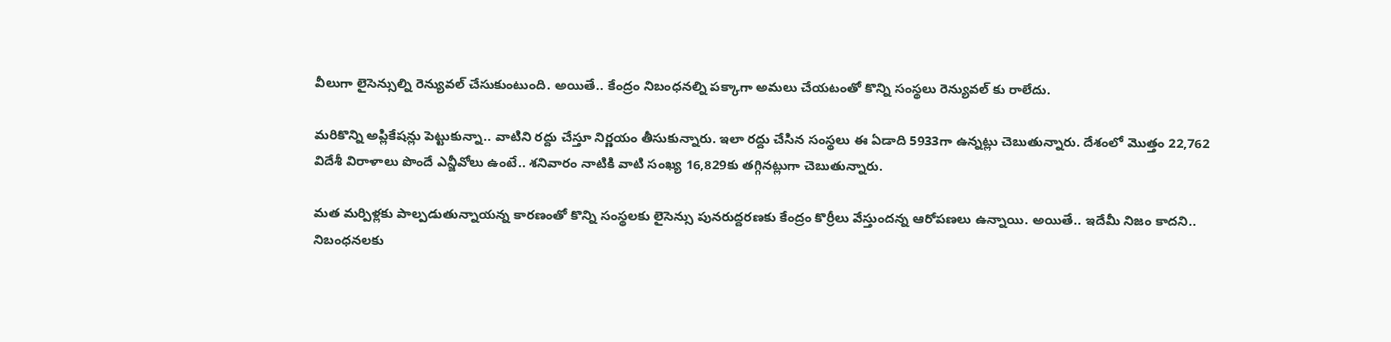వీలుగా లైసెన్సుల్ని రెన్యువల్ చేసుకుంటుంది. అయితే.. కేంద్రం నిబంధనల్ని పక్కాగా అమలు చేయటంతో కొన్ని సంస్థలు రెన్యువల్ కు రాలేదు.

మరికొన్ని అప్లికేషన్లు పెట్టుకున్నా.. వాటిని రద్దు చేస్తూ నిర్ణయం తీసుకున్నారు. ఇలా రద్దు చేసిన సంస్థలు ఈ ఏడాది 5933గా ఉన్నట్లు చెబుతున్నారు. దేశంలో మొత్తం 22,762 విదేశీ విరాళాలు పొందే ఎన్జీవోలు ఉంటే.. శనివారం నాటికి వాటి సంఖ్య 16,829కు తగ్గినట్లుగా చెబుతున్నారు.

మత మర్పిళ్లకు పాల్పడుతున్నాయన్న కారణంతో కొన్ని సంస్థలకు లైసెన్సు పునరుద్దరణకు కేంద్రం కొర్రీలు వేస్తుందన్న ఆరోపణలు ఉన్నాయి. అయితే.. ఇదేమీ నిజం కాదని.. నిబంధనలకు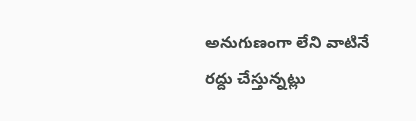అనుగుణంగా లేని వాటినే రద్దు చేస్తున్నట్లు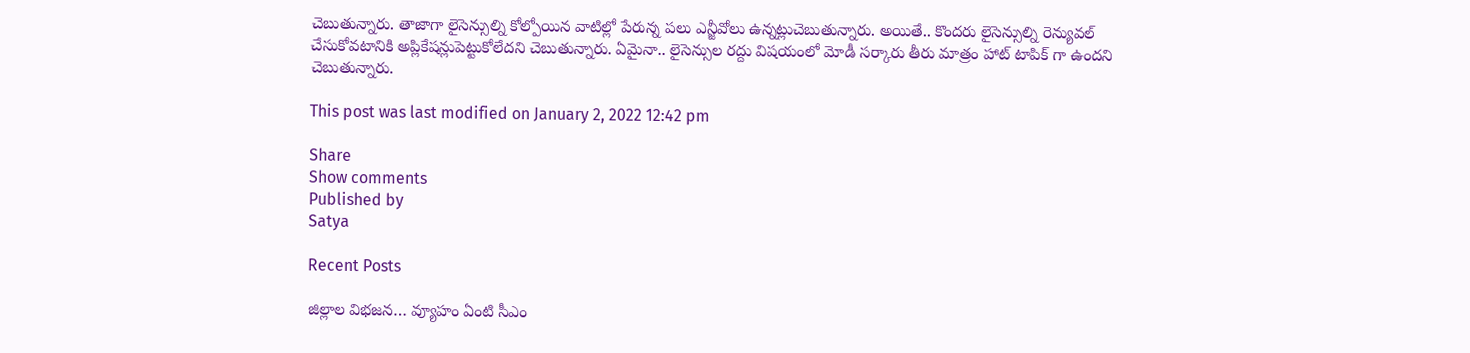చెబుతున్నారు. తాజాగా లైసెన్సుల్ని కోల్పోయిన వాటిల్లో పేరున్న పలు ఎన్జీవోలు ఉన్నట్లుచెబుతున్నారు. అయితే.. కొందరు లైసెన్సుల్ని రెన్యువల్ చేసుకోవటానికి అప్లికేషన్లుపెట్టుకోలేదని చెబుతున్నారు. ఏమైనా.. లైసెన్సుల రద్దు విషయంలో మోడీ సర్కారు తీరు మాత్రం హాట్ టాపిక్ గా ఉందని చెబుతున్నారు.

This post was last modified on January 2, 2022 12:42 pm

Share
Show comments
Published by
Satya

Recent Posts

జిల్లాల విభ‌జ‌న‌… వ్యూహం ఏంటి సీఎం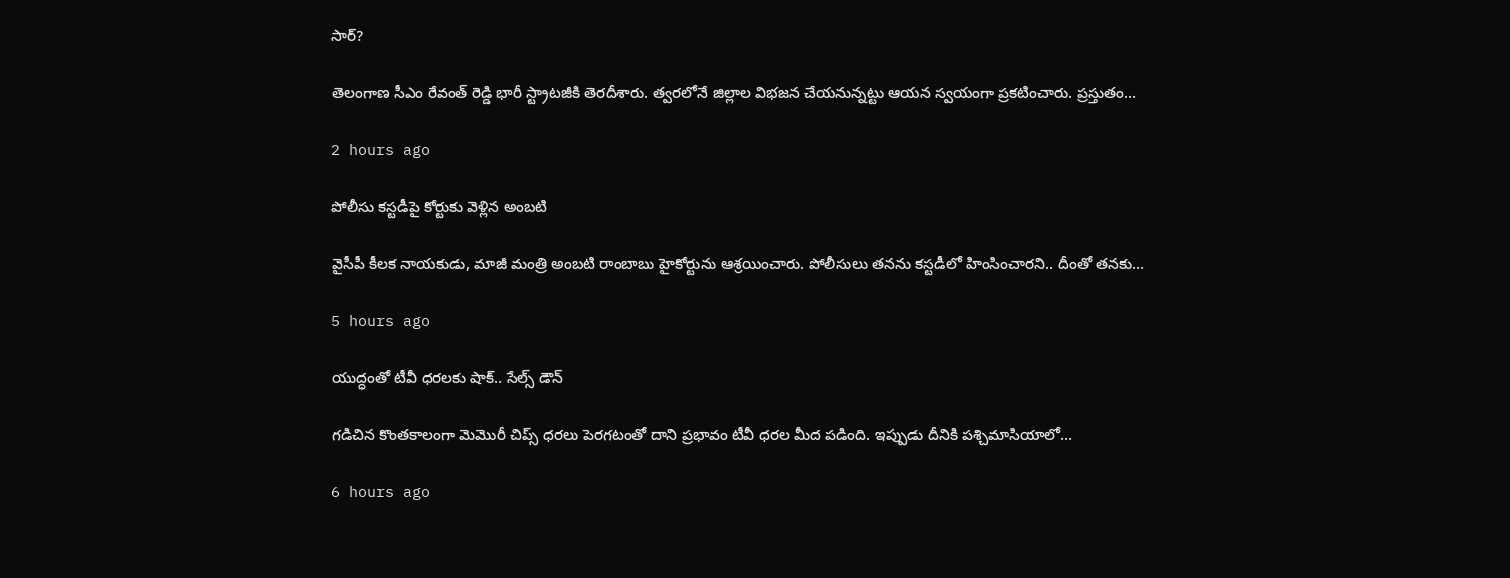సార్?

తెలంగాణ సీఎం రేవంత్ రెడ్డి భారీ స్ట్రాట‌జీకి తెర‌దీశారు. త్వ‌ర‌లోనే జిల్లాల విభ‌జ‌న చేయ‌నున్న‌ట్టు ఆయ‌న స్వ‌యంగా ప్ర‌క‌టించారు. ప్ర‌స్తుతం…

2 hours ago

పోలీసు కస్టడీపై కోర్టుకు వెళ్లిన అంబటి

వైసీపీ కీల‌క నాయ‌కుడు, మాజీ మంత్రి అంబ‌టి రాంబాబు హైకోర్టును ఆశ్ర‌యించారు. పోలీసులు త‌న‌ను క‌స్ట‌డీలో హింసించారని.. దీంతో త‌న‌కు…

5 hours ago

యుద్ధంతో టీవీ ధరలకు షాక్.. సేల్స్ డౌన్

గడిచిన కొంతకాలంగా మెమొరీ చిప్స్ ధరలు పెరగటంతో దాని ప్రభావం టీవీ ధరల మీద పడింది. ఇప్పుడు దీనికి పశ్చిమాసియాలో…

6 hours ago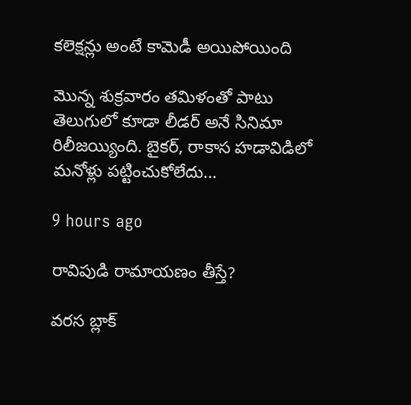కలెక్షన్లు అంటే కామెడీ అయిపోయింది

మొన్న శుక్రవారం తమిళంతో పాటు తెలుగులో కూడా లీడర్ అనే సినిమా రిలీజయ్యింది. బైకర్, రాకాస హడావిడిలో మనోళ్లు పట్టించుకోలేదు…

9 hours ago

రావిపుడి రామాయణం తీస్తే?

వరస బ్లాక్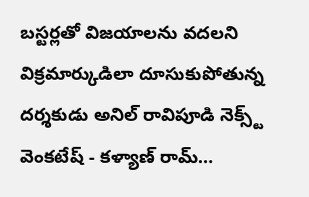బస్టర్లతో విజయాలను వదలని విక్రమార్కుడిలా దూసుకుపోతున్న దర్శకుడు అనిల్ రావిపూడి నెక్స్ట్ వెంకటేష్ - కళ్యాణ్ రామ్…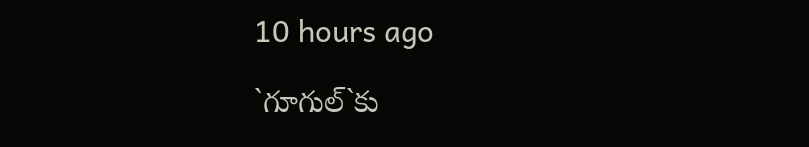10 hours ago

`గూగుల్‌`కు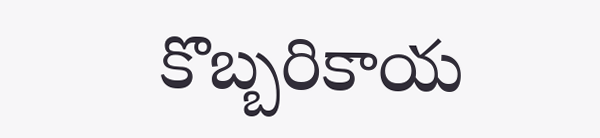కొబ్బ‌రికాయ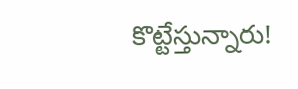కొట్టేస్తున్నారు!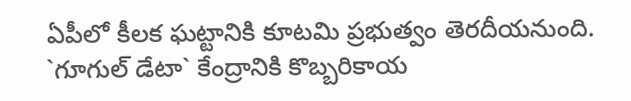ఏపీలో కీల‌క ఘ‌ట్టానికి కూట‌మి ప్ర‌భుత్వం తెరదీయ‌నుంది. `గూగుల్ డేటా` కేంద్రానికి కొబ్బ‌రికాయ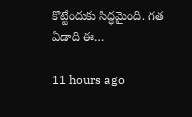కొట్టేందుకు సిద్ధ‌మైంది. గ‌త ఏడాది ఈ…

11 hours ago